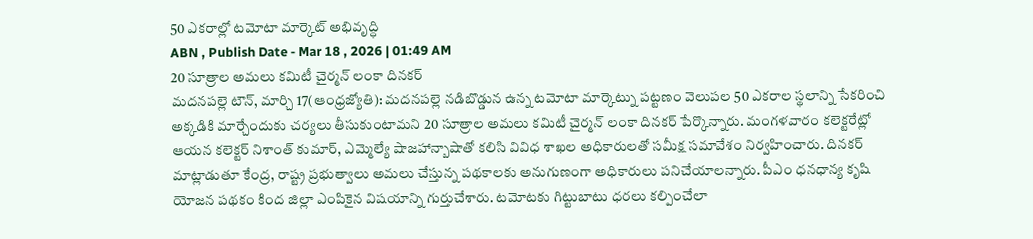50 ఎకరాల్లో టమోటా మార్కెట్ అభివృద్ధి
ABN , Publish Date - Mar 18 , 2026 | 01:49 AM
20 సూత్రాల అమలు కమిటీ చైర్మన్ లంకా దినకర్
మదనపల్లె టౌన్, మార్చి 17(ఆంధ్రజ్యోతి): మదనపల్లె నడిబొడ్డున ఉన్న టమోటా మార్కెట్ను పట్టణం వెలుపల 50 ఎకరాల స్థలాన్ని సేకరించి అక్కడికి మార్చేందుకు చర్యలు తీసుకుంటామని 20 సూత్రాల అమలు కమిటీ చైర్మన్ లంకా దినకర్ పేర్కొన్నారు. మంగళవారం కలెక్టరేట్లో ఆయన కలెక్టర్ నిశాంత్ కుమార్, ఎమ్మెల్యే షాజహాన్బాషాతో కలిసి వివిధ శాఖల అధికారులతో సమీక్ష సమావేశం నిర్వహించారు. దినకర్ మాట్లాడుతూ కేంద్ర, రాష్ట్ర ప్రభుత్వాలు అమలు చేస్తున్న పథకాలకు అనుగుణంగా అధికారులు పనిచేయాలన్నారు. పీఎం ధనధాన్య కృషి యోజన పథకం కింద జిల్లా ఎంపికైన విషయాన్ని గుర్తుచేశారు. టమోటకు గిట్టుబాటు ధరలు కల్పించేలా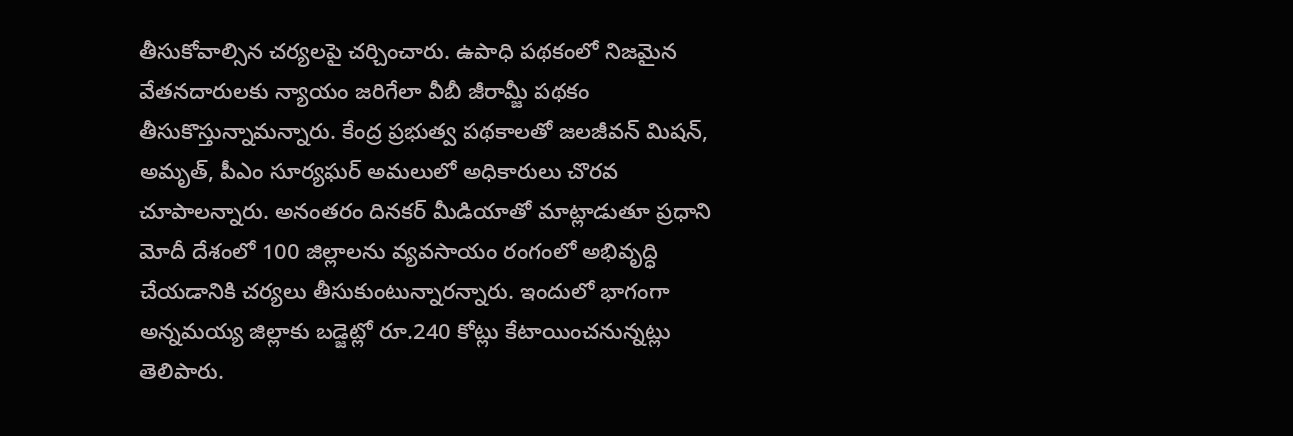తీసుకోవాల్సిన చర్యలపై చర్చించారు. ఉపాధి పథకంలో నిజమైన వేతనదారులకు న్యాయం జరిగేలా వీబీ జీరామ్జీ పథకం తీసుకొస్తున్నామన్నారు. కేంద్ర ప్రభుత్వ పథకాలతో జలజీవన్ మిషన్, అమృత్, పీఎం సూర్యఘర్ అమలులో అధికారులు చొరవ చూపాలన్నారు. అనంతరం దినకర్ మీడియాతో మాట్లాడుతూ ప్రధాని మోదీ దేశంలో 100 జిల్లాలను వ్యవసాయం రంగంలో అభివృద్ధి చేయడానికి చర్యలు తీసుకుంటున్నారన్నారు. ఇందులో భాగంగా అన్నమయ్య జిల్లాకు బడ్జెట్లో రూ.240 కోట్లు కేటాయించనున్నట్లు తెలిపారు.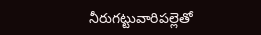నీరుగట్టువారిపల్లెతో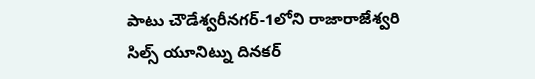పాటు చౌడేశ్వరీనగర్-1లోని రాజారాజేశ్వరి సిల్స్ యూనిట్ను దినకర్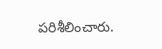పరిశీలించారు.